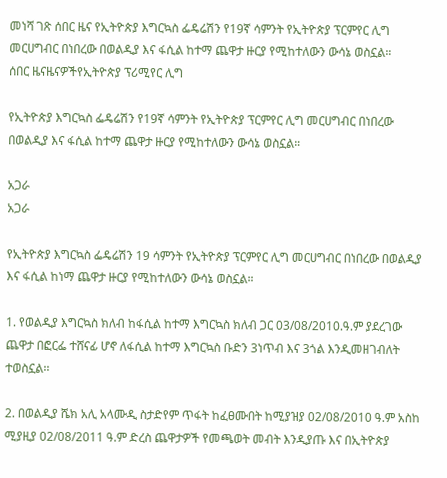መነሻ ገጽ ሰበር ዜና የኢትዮጵያ እግርኳስ ፌዴሬሽን የ19ኛ ሳምንት የኢትዮጵያ ፕርምየር ሊግ መርሀግብር በነበረው በወልዲያ እና ፋሲል ከተማ ጨዋታ ዙርያ የሚከተለውን ውሳኔ ወስኗል።
ሰበር ዜናዜናዎችየኢትዮጵያ ፕሪሚየር ሊግ

የኢትዮጵያ እግርኳስ ፌዴሬሽን የ19ኛ ሳምንት የኢትዮጵያ ፕርምየር ሊግ መርሀግብር በነበረው በወልዲያ እና ፋሲል ከተማ ጨዋታ ዙርያ የሚከተለውን ውሳኔ ወስኗል።

አጋራ
አጋራ

የኢትዮጵያ እግርኳስ ፌዴሬሽን 19 ሳምንት የኢትዮጵያ ፕርምየር ሊግ መርሀግብር በነበረው በወልዲያ እና ፋሲል ከነማ ጨዋታ ዙርያ የሚከተለውን ውሳኔ ወስኗል።

1. የወልዲያ እግርኳስ ክለብ ከፋሲል ከተማ እግርኳስ ክለብ ጋር 03/08/2010.ዓ.ም ያደረገው ጨዋታ በፎርፌ ተሸናፊ ሆኖ ለፋሲል ከተማ እግርኳስ ቡድን 3ነጥብ እና 3ጎል እንዲመዘገብለት ተወስኗል፡፡

2. በወልዲያ ሼክ አሊ አላሙዲ ስታድየም ጥፋት ከፈፀሙበት ከሚያዝያ 02/08/2010 ዓ.ም አስከ ሚያዚያ 02/08/2011 ዓ.ም ድረስ ጨዋታዎች የመጫወት መብት እንዲያጡ እና በኢትዮጵያ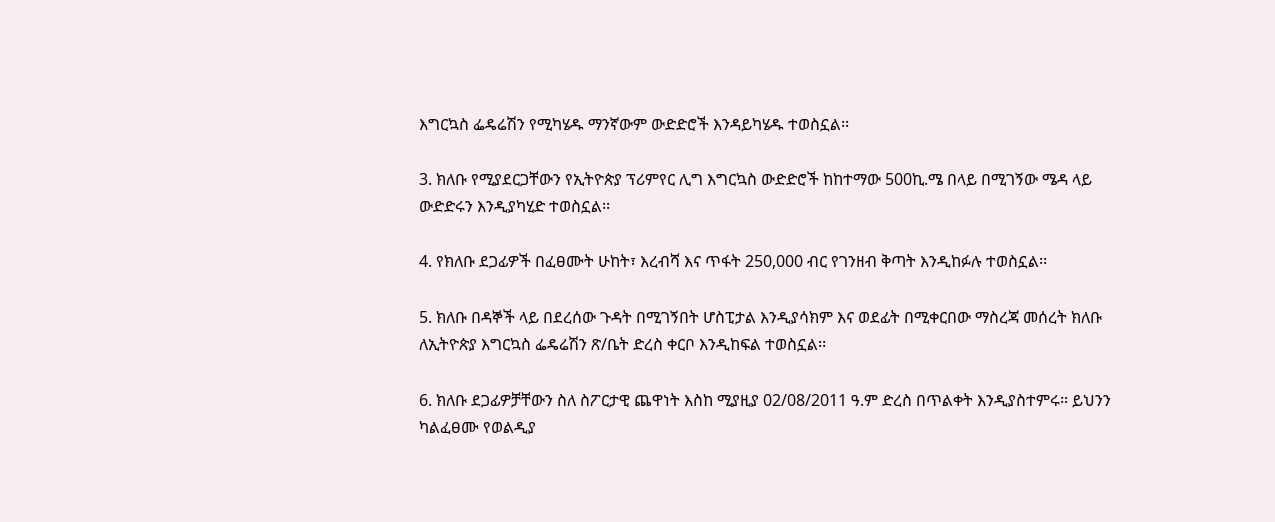እግርኳስ ፌዴሬሽን የሚካሄዱ ማንኛውም ውድድሮች እንዳይካሄዱ ተወስኗል፡፡

3. ክለቡ የሚያደርጋቸውን የኢትዮጵያ ፕሪምየር ሊግ እግርኳስ ውድድሮች ከከተማው 500ኪ.ሜ በላይ በሚገኝው ሜዳ ላይ ውድድሩን እንዲያካሂድ ተወስኗል፡፡

4. የክለቡ ደጋፊዎች በፈፀሙት ሁከት፣ እረብሻ እና ጥፋት 250,000 ብር የገንዘብ ቅጣት እንዲከፉሉ ተወስኗል፡፡

5. ክለቡ በዳኞች ላይ በደረሰው ጉዳት በሚገኝበት ሆስፒታል እንዲያሳክም እና ወደፊት በሚቀርበው ማስረጃ መሰረት ክለቡ ለኢትዮጵያ እግርኳስ ፌዴሬሽን ጽ/ቤት ድረስ ቀርቦ እንዲከፍል ተወስኗል፡፡

6. ክለቡ ደጋፊዎቻቸውን ስለ ስፖርታዊ ጨዋነት እስከ ሚያዚያ 02/08/2011 ዓ.ም ድረስ በጥልቀት እንዲያስተምሩ፡፡ ይህንን ካልፈፀሙ የወልዲያ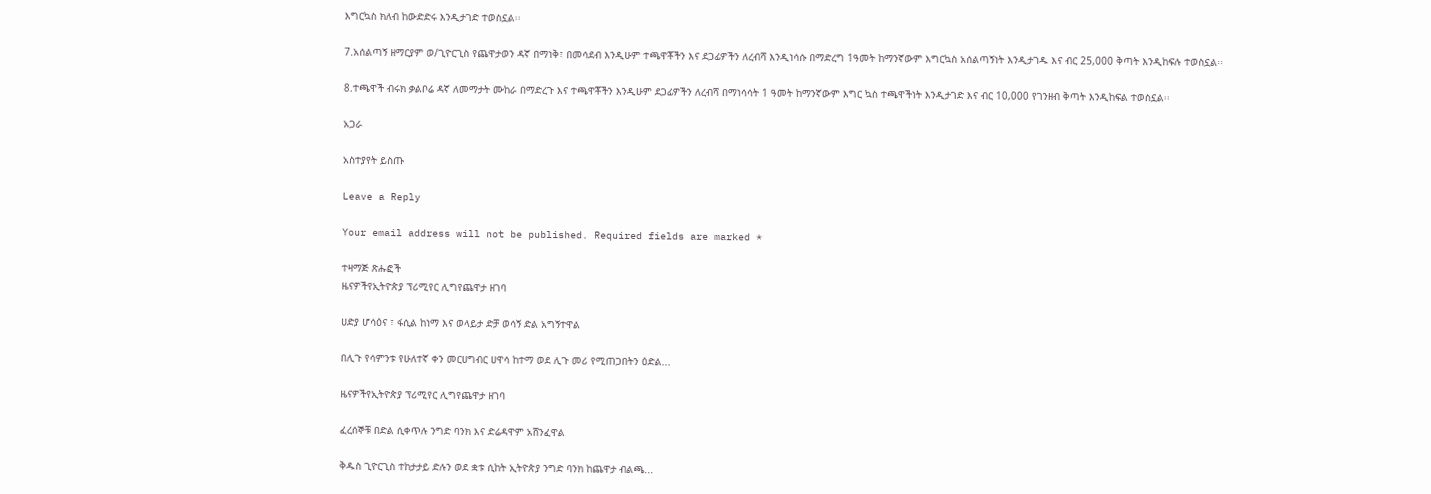እግርኳስ ክለብ ከውድድሩ እንዲታገድ ተወስኗል፡፡

7.አሰልጣኝ ዘማርያም ወ/ጊዮርጊስ የጨዋታወን ዳኛ በማነቅ፣ በመሳደብ እንዲሁም ተጫዋቾችን እና ደጋፊዎችን ለረብሻ እንዲነሳሱ በማድረግ 1ዓመት ከማንኛውም እግርኳስ አሰልጣኝነት እንዲታገዱ እና ብር 25,000 ቅጣት እንዲከፍሉ ተወስኗል፡፡

8.ተጫዋች ብሩክ ቃልቦሬ ዳኛ ለመማታት ሙከራ በማድረጉ እና ተጫዋቾችን እንዲሁም ደጋፊዎችን ለረብሻ በማነሳሳት 1 ዓመት ከማንኛውም እግር ኳስ ተጫዋችነት እንዲታገድ እና ብር 10,000 የገንዘብ ቅጣት እንዲከፍል ተወስኗል፡፡

አጋራ

አስተያየት ይስጡ

Leave a Reply

Your email address will not be published. Required fields are marked *

ተዛማጅ ጽሑፎች
ዜናዎችየኢትዮጵያ ፕሪሚየር ሊግየጨዋታ ዘገባ

ሀድያ ሆሳዕና ፣ ፋሲል ከነማ እና ወላይታ ድቻ ወሳኝ ድል አግኝተዋል

በሊጉ የሳምንቱ የሁለተኛ ቀን መርሀግብር ሀዋሳ ከተማ ወደ ሊጉ መሪ የሚጠጋበትን ዕድል...

ዜናዎችየኢትዮጵያ ፕሪሚየር ሊግየጨዋታ ዘገባ

ፈረሰኞቹ በድል ሲቀጥሉ ንግድ ባንክ እና ድሬዳዋም አሸንፈዋል

ቅዱስ ጊዮርጊስ ተከታታይ ድሉን ወደ ቋቱ ሲከት ኢትዮጵያ ንግድ ባንክ ከጨዋታ ብልጫ...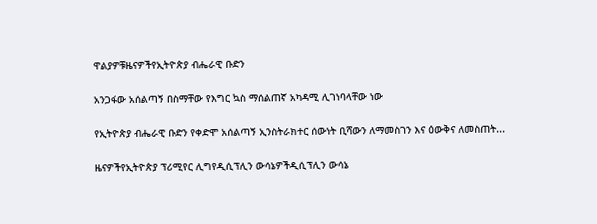ዋልያዎቹዜናዎችየኢትዮጵያ ብሔራዊ ቡድን

አንጋፋው አሰልጣኝ በስማቸው የእግር ኳስ ማሰልጠኛ አካዳሚ ሊገነባላቸው ነው

የኢትዮጵያ ብሔራዊ ቡድን የቀድሞ አሰልጣኝ ኢንስትራክተር ሰውነት ቢሻውን ለማመስገን እና ዕውቅና ለመስጠት...

ዜናዎችየኢትዮጵያ ፕሪሚየር ሊግየዲሲፕሊን ውሳኔዎችዲሲፕሊን ውሳኔ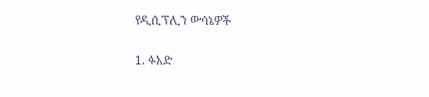የዲሲፕሊን ውሳኔዎች

1. ፉአድ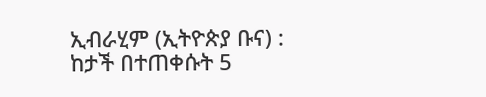ኢብራሂም (ኢትዮጵያ ቡና) : ከታች በተጠቀሱት 5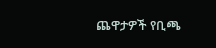ጨዋታዎች የቢጫ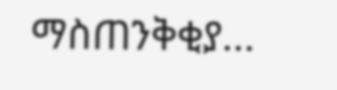ማስጠንቅቂያ...